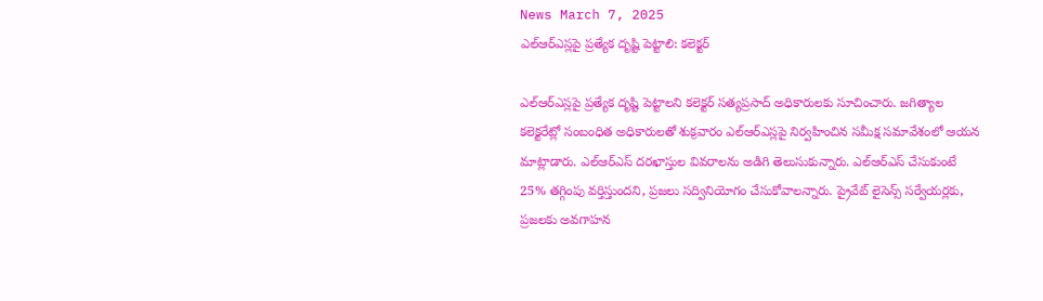News March 7, 2025
ఎల్ఆర్ఎస్లపై ప్రత్యేక దృష్టి పెట్టాలి: కలెక్టర్

ఎల్ఆర్ఎస్లపై ప్రత్యేక దృష్టి పెట్టాలని కలెక్టర్ సత్యప్రసాద్ అధికారులకు సూచించారు. జగిత్యాల కలెక్టరేట్లో సంబంధిత అధికారులతో శుక్రవారం ఎల్ఆర్ఎస్లపై నిర్వహించిన సమీక్ష సమావేశంలో ఆయన మాట్లాడారు. ఎల్ఆర్ఎస్ దరఖాస్తుల వివరాలను అడిగి తెలుసుకున్నారు. ఎల్ఆర్ఎస్ చేసుకుంటే 25% తగ్గింపు వర్తిస్తుందని, ప్రజలు సద్వినియోగం చేసుకోవాలన్నారు. ప్రైవేట్ లైసెన్స్ సర్వేయర్లకు, ప్రజలకు అవగాహన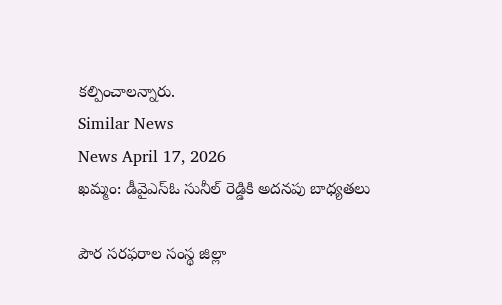కల్పించాలన్నారు.
Similar News
News April 17, 2026
ఖమ్మం: డీవైఎస్ఓ సునీల్ రెడ్డికి అదనపు బాధ్యతలు

పౌర సరఫరాల సంస్థ జిల్లా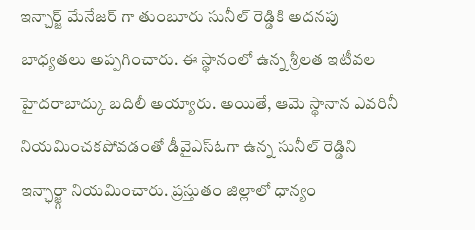ఇన్చార్జ్ మేనేజర్ గా తుంబూరు సునీల్ రెడ్డికి అదనపు బాధ్యతలు అప్పగించారు. ఈ స్థానంలో ఉన్న శ్రీలత ఇటీవల హైదరాబాద్కు బదిలీ అయ్యారు. అయితే, ఆమె స్థానాన ఎవరినీ నియమించకపోవడంతో డీవైఎస్ఓగా ఉన్న సునీల్ రెడ్డిని ఇన్ఛార్జ్గా నియమించారు. ప్రస్తుతం జిల్లాలో ధాన్యం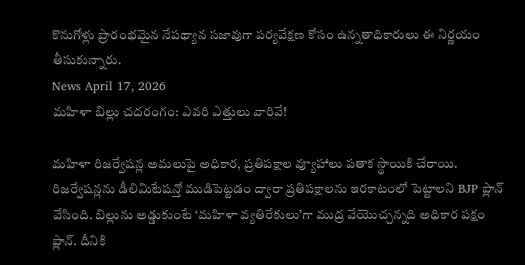కొనుగోళ్లు ప్రారంభమైన నేపథ్యాన సజావుగా పర్యవేక్షణ కోసం ఉన్నతాధికారులు ఈ నిర్ణయం తీసుకున్నారు.
News April 17, 2026
మహిళా బిల్లు చదరంగం: ఎవరి ఎత్తులు వారివే!

మహిళా రిజర్వేషన్ల అమలుపై అధికార, ప్రతిపక్షాల వ్యూహాలు పతాక స్థాయికి చేరాయి. రిజర్వేషన్లను డీలిమిటేషన్తో ముడిపెట్టడం ద్వారా ప్రతిపక్షాలను ఇరకాటంలో పెట్టాలని BJP ప్లాన్ వేసింది. బిల్లును అడ్డుకుంటే ‘మహిళా వ్యతిరేకులు’గా ముద్ర వేయొచ్చన్నది అధికార పక్షం ప్లాన్. దీనికి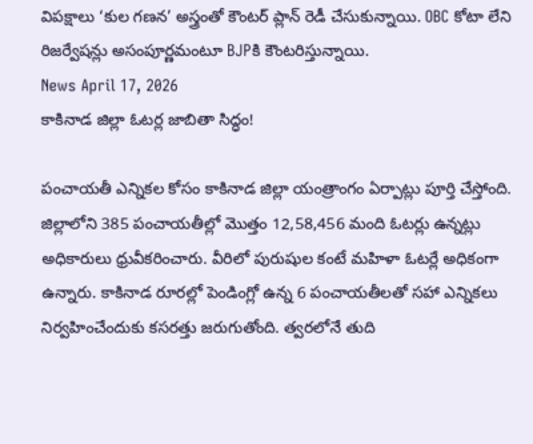విపక్షాలు ‘కుల గణన’ అస్త్రంతో కౌంటర్ ప్లాన్ రెడీ చేసుకున్నాయి. OBC కోటా లేని రిజర్వేషన్లు అసంపూర్ణమంటూ BJPకి కౌంటరిస్తున్నాయి.
News April 17, 2026
కాకినాడ జిల్లా ఓటర్ల జాబితా సిద్ధం!

పంచాయతీ ఎన్నికల కోసం కాకినాడ జిల్లా యంత్రాంగం ఏర్పాట్లు పూర్తి చేస్తోంది. జిల్లాలోని 385 పంచాయతీల్లో మొత్తం 12,58,456 మంది ఓటర్లు ఉన్నట్లు అధికారులు ధ్రువీకరించారు. వీరిలో పురుషుల కంటే మహిళా ఓటర్లే అధికంగా ఉన్నారు. కాకినాడ రూరల్లో పెండింగ్లో ఉన్న 6 పంచాయతీలతో సహా ఎన్నికలు నిర్వహించేందుకు కసరత్తు జరుగుతోంది. త్వరలోనే తుది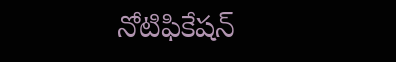నోటిఫికేషన్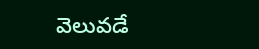వెలువడే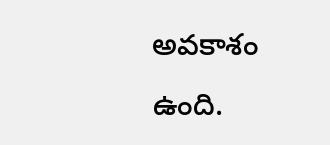అవకాశం ఉంది.